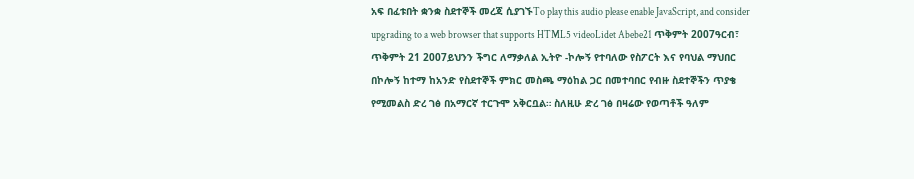አፍ በፈቱበት ቋንቋ ስደተኞች መረጃ ሲያገኙTo play this audio please enable JavaScript, and consider upgrading to a web browser that supports HTML5 videoLidet Abebe21 ጥቅምት 2007ዓርብ፣ ጥቅምት 21 2007ይህንን ችግር ለማቃለል ኢትዮ -ኮሎኝ የተባለው የስፖርት እና የባህል ማህበር በኮሎኝ ከተማ ከአንድ የስደተኞች ምክር መስጫ ማዕከል ጋር በመተባበር የብዙ ስደተኞችን ጥያቄ የሚመልስ ድረ ገፅ በአማርኛ ተርጉሞ አቅርቧል። ስለዚሁ ድረ ገፅ በዛሬው የወጣቶች ዓለም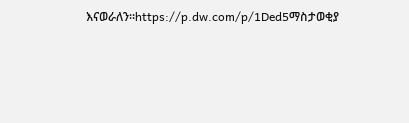እናወራለን።https://p.dw.com/p/1Ded5ማስታወቂያ